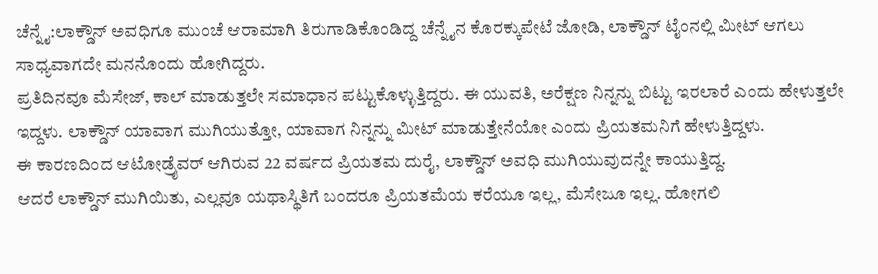ಚೆನ್ನೈ:ಲಾಕ್ಡೌನ್ ಅವಧಿಗೂ ಮುಂಚೆ ಆರಾಮಾಗಿ ತಿರುಗಾಡಿಕೊಂಡಿದ್ದ ಚೆನ್ನೈನ ಕೊರಕ್ಕುಪೇಟೆ ಜೋಡಿ, ಲಾಕ್ಡೌನ್ ಟೈಂನಲ್ಲಿ ಮೀಟ್ ಆಗಲು ಸಾಧ್ಯವಾಗದೇ ಮನನೊಂದು ಹೋಗಿದ್ದರು.
ಪ್ರತಿದಿನವೂ ಮೆಸೇಜ್, ಕಾಲ್ ಮಾಡುತ್ತಲೇ ಸಮಾಧಾನ ಪಟ್ಟುಕೊಳ್ಳುತ್ತಿದ್ದರು. ಈ ಯುವತಿ, ಅರೆಕ್ಷಣ ನಿನ್ನನ್ನು ಬಿಟ್ಟು ಇರಲಾರೆ ಎಂದು ಹೇಳುತ್ತಲೇ ಇದ್ದಳು. ಲಾಕ್ಡೌನ್ ಯಾವಾಗ ಮುಗಿಯುತ್ತೋ, ಯಾವಾಗ ನಿನ್ನನ್ನು ಮೀಟ್ ಮಾಡುತ್ತೇನೆಯೋ ಎಂದು ಪ್ರಿಯತಮನಿಗೆ ಹೇಳುತ್ತಿದ್ದಳು.
ಈ ಕಾರಣದಿಂದ ಆಟೋಡ್ರೈವರ್ ಆಗಿರುವ 22 ವರ್ಷದ ಪ್ರಿಯತಮ ದುರೈ, ಲಾಕ್ಡೌನ್ ಅವಧಿ ಮುಗಿಯುವುದನ್ನೇ ಕಾಯುತ್ತಿದ್ದ.
ಆದರೆ ಲಾಕ್ಡೌನ್ ಮುಗಿಯಿತು, ಎಲ್ಲವೂ ಯಥಾಸ್ಥಿತಿಗೆ ಬಂದರೂ ಪ್ರಿಯತಮೆಯ ಕರೆಯೂ ಇಲ್ಲ, ಮೆಸೇಜೂ ಇಲ್ಲ. ಹೋಗಲಿ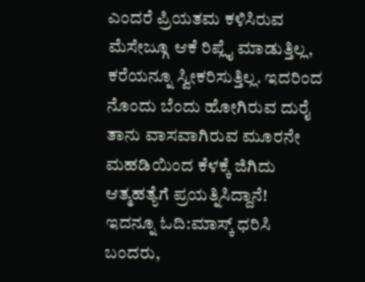ಎಂದರೆ ಪ್ರಿಯತಮ ಕಳಿಸಿರುವ ಮೆಸೇಜ್ಗೂ ಆಕೆ ರಿಪ್ಲೈ ಮಾಡುತ್ತಿಲ್ಲ, ಕರೆಯನ್ನೂ ಸ್ವೀಕರಿಸುತ್ತಿಲ್ಲ. ಇದರಿಂದ ನೊಂದು ಬೆಂದು ಹೋಗಿರುವ ದುರೈ ತಾನು ವಾಸವಾಗಿರುವ ಮೂರನೇ ಮಹಡಿಯಿಂದ ಕೆಳಕ್ಕೆ ಜಿಗಿದು ಆತ್ಮಹತ್ಯೆಗೆ ಪ್ರಯತ್ನಿಸಿದ್ದಾನೆ!
ಇದನ್ನೂ ಓದಿ:ಮಾಸ್ಕ್ ಧರಿಸಿ ಬಂದರು,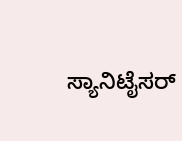ಸ್ಯಾನಿಟೈಸರ್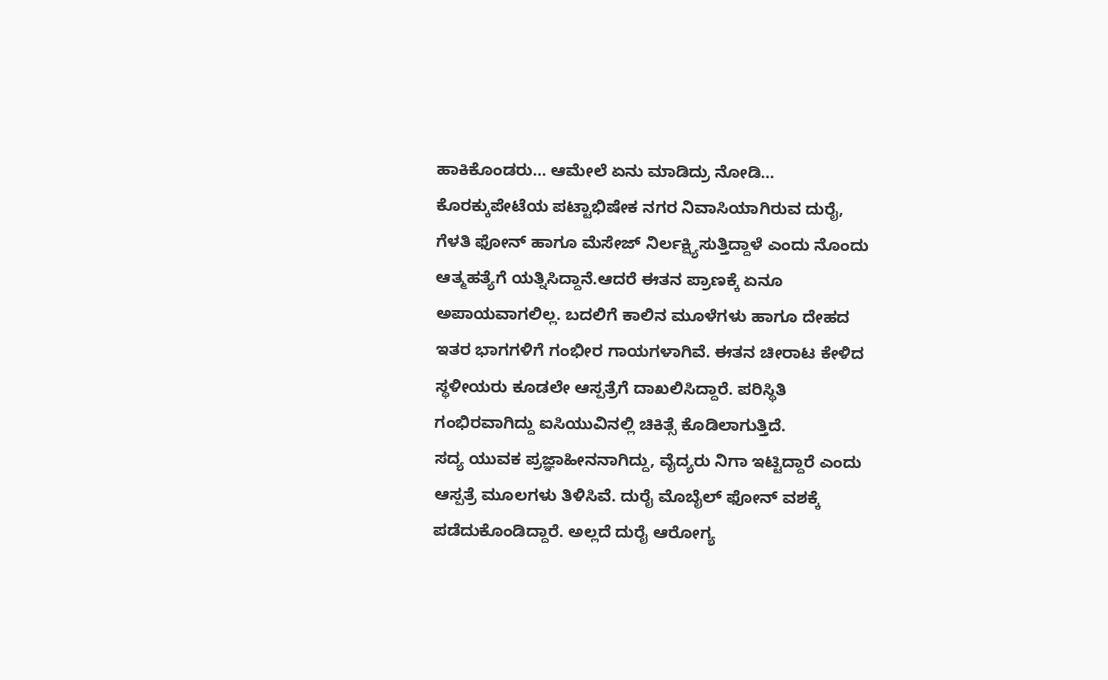ಹಾಕಿಕೊಂಡರು… ಆಮೇಲೆ ಏನು ಮಾಡಿದ್ರು ನೋಡಿ…
ಕೊರಕ್ಕುಪೇಟೆಯ ಪಟ್ಟಾಭಿಷೇಕ ನಗರ ನಿವಾಸಿಯಾಗಿರುವ ದುರೈ, ಗೆಳತಿ ಫೋನ್ ಹಾಗೂ ಮೆಸೇಜ್ ನಿರ್ಲಕ್ಷ್ಯಿಸುತ್ತಿದ್ದಾಳೆ ಎಂದು ನೊಂದು ಆತ್ಮಹತ್ಯೆಗೆ ಯತ್ನಿಸಿದ್ದಾನೆ.ಆದರೆ ಈತನ ಪ್ರಾಣಕ್ಕೆ ಏನೂ ಅಪಾಯವಾಗಲಿಲ್ಲ. ಬದಲಿಗೆ ಕಾಲಿನ ಮೂಳೆಗಳು ಹಾಗೂ ದೇಹದ ಇತರ ಭಾಗಗಳಿಗೆ ಗಂಭೀರ ಗಾಯಗಳಾಗಿವೆ. ಈತನ ಚೀರಾಟ ಕೇಳಿದ ಸ್ಥಳೀಯರು ಕೂಡಲೇ ಆಸ್ಪತ್ರೆಗೆ ದಾಖಲಿಸಿದ್ದಾರೆ. ಪರಿಸ್ಥಿತಿ ಗಂಭಿರವಾಗಿದ್ದು ಐಸಿಯುವಿನಲ್ಲಿ ಚಿಕಿತ್ಸೆ ಕೊಡಿಲಾಗುತ್ತಿದೆ.
ಸದ್ಯ ಯುವಕ ಪ್ರಜ್ಞಾಹೀನನಾಗಿದ್ದು, ವೈದ್ಯರು ನಿಗಾ ಇಟ್ಟಿದ್ದಾರೆ ಎಂದು ಆಸ್ಪತ್ರೆ ಮೂಲಗಳು ತಿಳಿಸಿವೆ. ದುರೈ ಮೊಬೈಲ್ ಫೋನ್ ವಶಕ್ಕೆ ಪಡೆದುಕೊಂಡಿದ್ದಾರೆ. ಅಲ್ಲದೆ ದುರೈ ಆರೋಗ್ಯ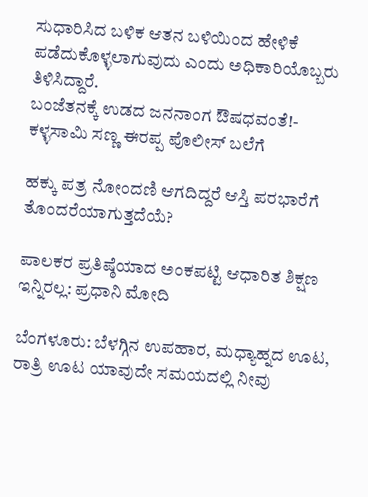ಸುಧಾರಿಸಿದ ಬಳಿಕ ಆತನ ಬಳಿಯಿಂದ ಹೇಳಿಕೆ ಪಡೆದುಕೊಳ್ಳಲಾಗುವುದು ಎಂದು ಅಧಿಕಾರಿಯೊಬ್ಬರು ತಿಳಿಸಿದ್ದಾರೆ.
ಬಂಜೆತನಕ್ಕೆ ಉಡದ ಜನನಾಂಗ ಔಷಧವಂತೆ!- ಕಳ್ಳಸಾಮಿ ಸಣ್ಣ ಈರಪ್ಪ ಪೊಲೀಸ್ ಬಲೆಗೆ

ಹಕ್ಕು ಪತ್ರ ನೋಂದಣಿ ಆಗದಿದ್ದರೆ ಆಸ್ತಿ ಪರಭಾರೆಗೆ ತೊಂದರೆಯಾಗುತ್ತದೆಯೆ?

ಪಾಲಕರ ಪ್ರತಿಷ್ಠೆಯಾದ ಅಂಕಪಟ್ಟಿ ಆಧಾರಿತ ಶಿಕ್ಷಣ ಇನ್ನಿರಲ್ಲ: ಪ್ರಧಾನಿ ಮೋದಿ

ಬೆಂಗಳೂರು: ಬೆಳಗ್ಗಿನ ಉಪಹಾರ, ಮಧ್ಯಾಹ್ನದ ಊಟ, ರಾತ್ರಿ ಊಟ ಯಾವುದೇ ಸಮಯದಲ್ಲಿ ನೀವು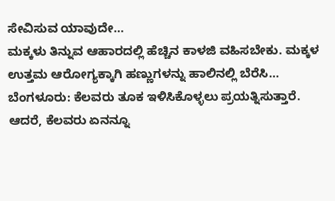ಸೇವಿಸುವ ಯಾವುದೇ…
ಮಕ್ಕಳು ತಿನ್ನುವ ಆಹಾರದಲ್ಲಿ ಹೆಚ್ಚಿನ ಕಾಳಜಿ ವಹಿಸಬೇಕು. ಮಕ್ಕಳ ಉತ್ತಮ ಆರೋಗ್ಯಕ್ಕಾಗಿ ಹಣ್ಣುಗಳನ್ನು ಹಾಲಿನಲ್ಲಿ ಬೆರೆಸಿ…
ಬೆಂಗಳೂರು: ಕೆಲವರು ತೂಕ ಇಳಿಸಿಕೊಳ್ಳಲು ಪ್ರಯತ್ನಿಸುತ್ತಾರೆ. ಆದರೆ, ಕೆಲವರು ಏನನ್ನೂ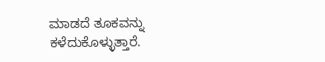ಮಾಡದೆ ತೂಕವನ್ನು ಕಳೆದುಕೊಳ್ಳುತ್ತಾರೆ.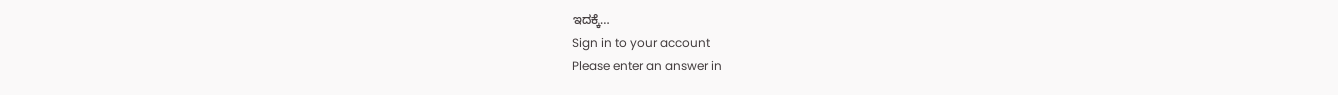ಇದಕ್ಕೆ…
Sign in to your account
Please enter an answer in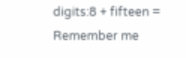digits:8 + fifteen =
Remember me